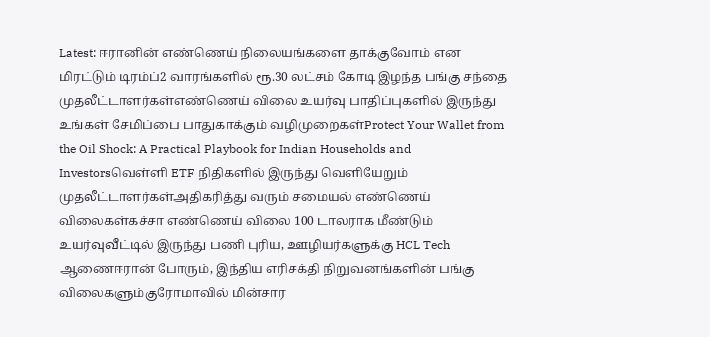Latest: ஈரானின் எண்ணெய் நிலையங்களை தாக்குவோம் என மிரட்டும் டிரம்ப்2 வாரங்களில் ரூ.30 லட்சம் கோடி இழந்த பங்கு சந்தை முதலீட்டாளர்கள்எண்ணெய் விலை உயர்வு பாதிப்புகளில் இருந்து உங்கள் சேமிப்பை பாதுகாக்கும் வழிமுறைகள்Protect Your Wallet from the Oil Shock: A Practical Playbook for Indian Households and Investorsவெள்ளி ETF நிதிகளில் இருந்து வெளியேறும் முதலீட்டாளர்கள்அதிகரித்து வரும் சமையல் எண்ணெய் விலைகள்கச்சா எண்ணெய் விலை 100 டாலராக மீண்டும் உயர்வுவீட்டில் இருந்து பணி புரிய, ஊழியர்களுக்கு HCL Tech ஆணைஈரான் போரும், இந்திய எரிசக்தி நிறுவனங்களின் பங்கு விலைகளும்குரோமாவில் மின்சார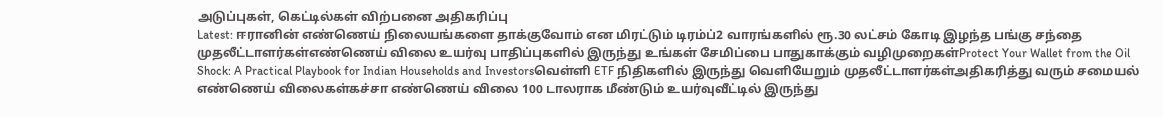அடுப்புகள், கெட்டில்கள் விற்பனை அதிகரிப்பு
Latest: ஈரானின் எண்ணெய் நிலையங்களை தாக்குவோம் என மிரட்டும் டிரம்ப்2 வாரங்களில் ரூ.30 லட்சம் கோடி இழந்த பங்கு சந்தை முதலீட்டாளர்கள்எண்ணெய் விலை உயர்வு பாதிப்புகளில் இருந்து உங்கள் சேமிப்பை பாதுகாக்கும் வழிமுறைகள்Protect Your Wallet from the Oil Shock: A Practical Playbook for Indian Households and Investorsவெள்ளி ETF நிதிகளில் இருந்து வெளியேறும் முதலீட்டாளர்கள்அதிகரித்து வரும் சமையல் எண்ணெய் விலைகள்கச்சா எண்ணெய் விலை 100 டாலராக மீண்டும் உயர்வுவீட்டில் இருந்து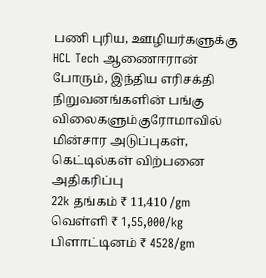பணி புரிய, ஊழியர்களுக்கு HCL Tech ஆணைஈரான் போரும், இந்திய எரிசக்தி நிறுவனங்களின் பங்கு விலைகளும்குரோமாவில் மின்சார அடுப்புகள், கெட்டில்கள் விற்பனை அதிகரிப்பு
22k தங்கம் ₹ 11,410 /gm
வெள்ளி ₹ 1,55,000/kg
பிளாட்டினம் ₹ 4528/gm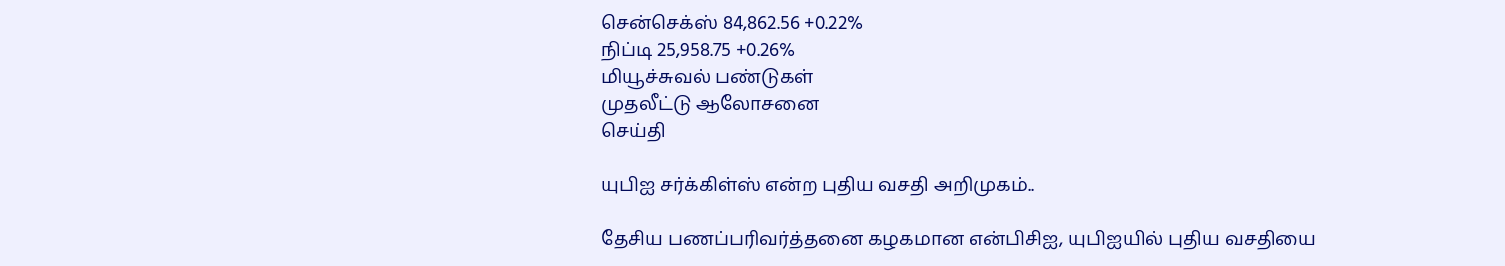சென்செக்ஸ் 84,862.56 +0.22%
நிப்டி 25,958.75 +0.26%
மியூச்சுவல் பண்டுகள்
முதலீட்டு ஆலோசனை
செய்தி

யுபிஐ சர்க்கிள்ஸ் என்ற புதிய வசதி அறிமுகம்..

தேசிய பணப்பரிவர்த்தனை கழகமான என்பிசிஐ, யுபிஐயில் புதிய வசதியை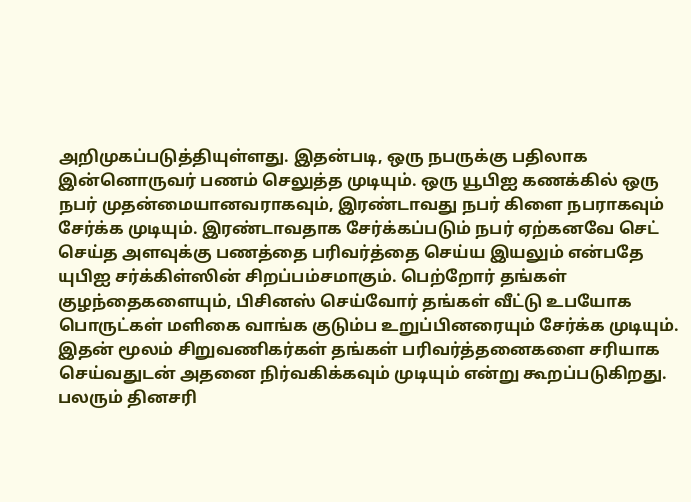அறிமுகப்படுத்தியுள்ளது. இதன்படி, ஒரு நபருக்கு பதிலாக இன்னொருவர் பணம் செலுத்த முடியும். ஒரு யூபிஐ கணக்கில் ஒரு நபர் முதன்மையானவராகவும், இரண்டாவது நபர் கிளை நபராகவும் சேர்க்க முடியும். இரண்டாவதாக சேர்க்கப்படும் நபர் ஏற்கனவே செட் செய்த அளவுக்கு பணத்தை பரிவர்த்தை செய்ய இயலும் என்பதே யுபிஐ சர்க்கிள்ஸின் சிறப்பம்சமாகும். பெற்றோர் தங்கள் குழந்தைகளையும், பிசினஸ் செய்வோர் தங்கள் வீட்டு உபயோக பொருட்கள் மளிகை வாங்க குடும்ப உறுப்பினரையும் சேர்க்க முடியும். இதன் மூலம் சிறுவணிகர்கள் தங்கள் பரிவர்த்தனைகளை சரியாக செய்வதுடன் அதனை நிர்வகிக்கவும் முடியும் என்று கூறப்படுகிறது. பலரும் தினசரி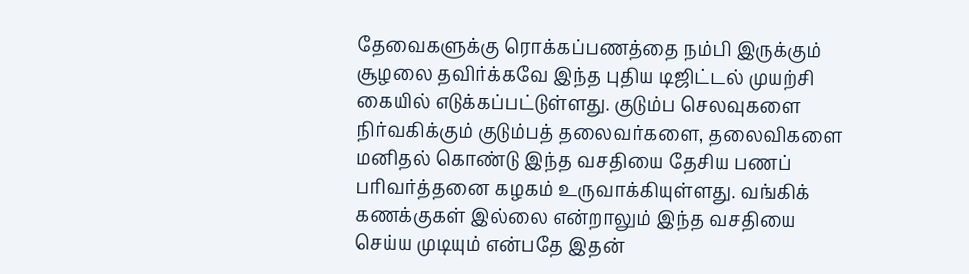தேவைகளுக்கு ரொக்கப்பணத்தை நம்பி இருக்கும் சூழலை தவிர்க்கவே இந்த புதிய டிஜிட்டல் முயற்சி கையில் எடுக்கப்பட்டுள்ளது. குடும்ப செலவுகளை நிர்வகிக்கும் குடும்பத் தலைவர்களை, தலைவிகளை மனிதல் கொண்டு இந்த வசதியை தேசிய பணப் பரிவர்த்தனை கழகம் உருவாக்கியுள்ளது. வங்கிக் கணக்குகள் இல்லை என்றாலும் இந்த வசதியை செய்ய முடியும் என்பதே இதன்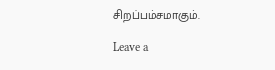சிறப்பம்சமாகும்.

Leave a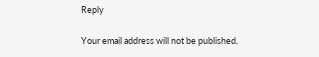Reply

Your email address will not be published.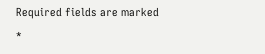Required fields are marked *